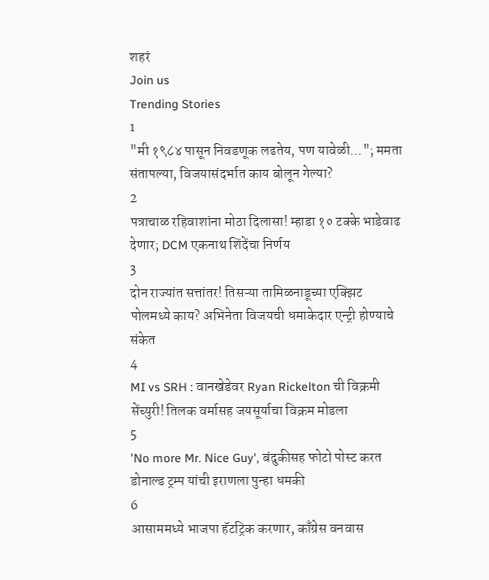शहरं
Join us
Trending Stories
1
"मी १९८४ पासून निवडणूक लढतेय, पण यावेळी..."; ममता संतापल्या, विजयासंदर्भात काय बोलून गेल्या?
2
पत्राचाळ रहिवाशांना मोठा दिलासा! म्हाडा १० टक्के भाडेवाढ देणार; DCM एकनाथ शिंदेंचा निर्णय
3
दोन राज्यांत सत्तांतर! तिसऱ्या तामिळनाडूच्या एक्झिट पोलमध्ये काय? अभिनेता विजयची धमाकेदार एन्ट्री होण्याचे संकेत
4
MI vs SRH : वानखेडेवर Ryan Rickelton ची विक्रमी सेंच्युरी! तिलक वर्मासह जयसूर्याचा विक्रम मोडला
5
'No more Mr. Nice Guy', बंदुकीसह फोटो पोस्ट करत डोनाल्ड ट्रम्प यांची इराणला पुन्हा धमकी
6
आसाममध्ये भाजपा हॅटट्रिक करणार, काँग्रेस वनवास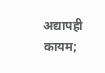अद्यापही कायम;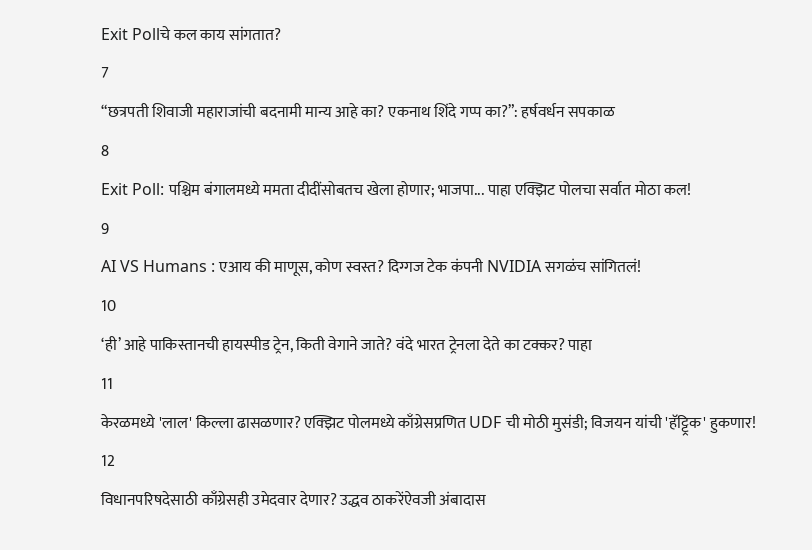Exit Pollचे कल काय सांगतात?
7
“छत्रपती शिवाजी महाराजांची बदनामी मान्य आहे का? एकनाथ शिंदे गप्प का?”: हर्षवर्धन सपकाळ
8
Exit Poll: पश्चिम बंगालमध्ये ममता दीदींसोबतच खेला होणार; भाजपा... पाहा एक्झिट पोलचा सर्वात मोठा कल!
9
AI VS Humans : एआय की माणूस, कोण स्वस्त? दिग्गज टेक कंपनी NVIDIA सगळंच सांगितलं!
10
‘ही’ आहे पाकिस्तानची हायस्पीड ट्रेन, किती वेगाने जाते? वंदे भारत ट्रेनला देते का टक्कर? पाहा
11
केरळमध्ये 'लाल' किल्ला ढासळणार? एक्झिट पोलमध्ये काँग्रेसप्रणित UDF ची मोठी मुसंडी; विजयन यांची 'हॅट्ट्रिक' हुकणार!
12
विधानपरिषदेसाठी काँग्रेसही उमेदवार देणार? उद्धव ठाकरेंऐवजी अंबादास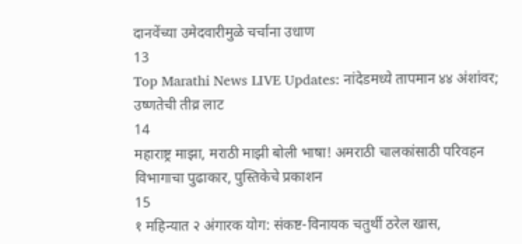दानवेंच्या उमेदवारीमुळे चर्चांना उधाण
13
Top Marathi News LIVE Updates: नांदेडमध्ये तापमान ४४ अंशांवर; उष्णतेची तीव्र लाट
14
महाराष्ट्र माझा, मराठी माझी बोली भाषा! अमराठी चालकांसाठी परिवहन विभागाचा पुढाकार, पुस्तिकेचे प्रकाशन
15
१ महिन्यात २ अंगारक योग: संकष्ट-विनायक चतुर्थी ठरेल खास,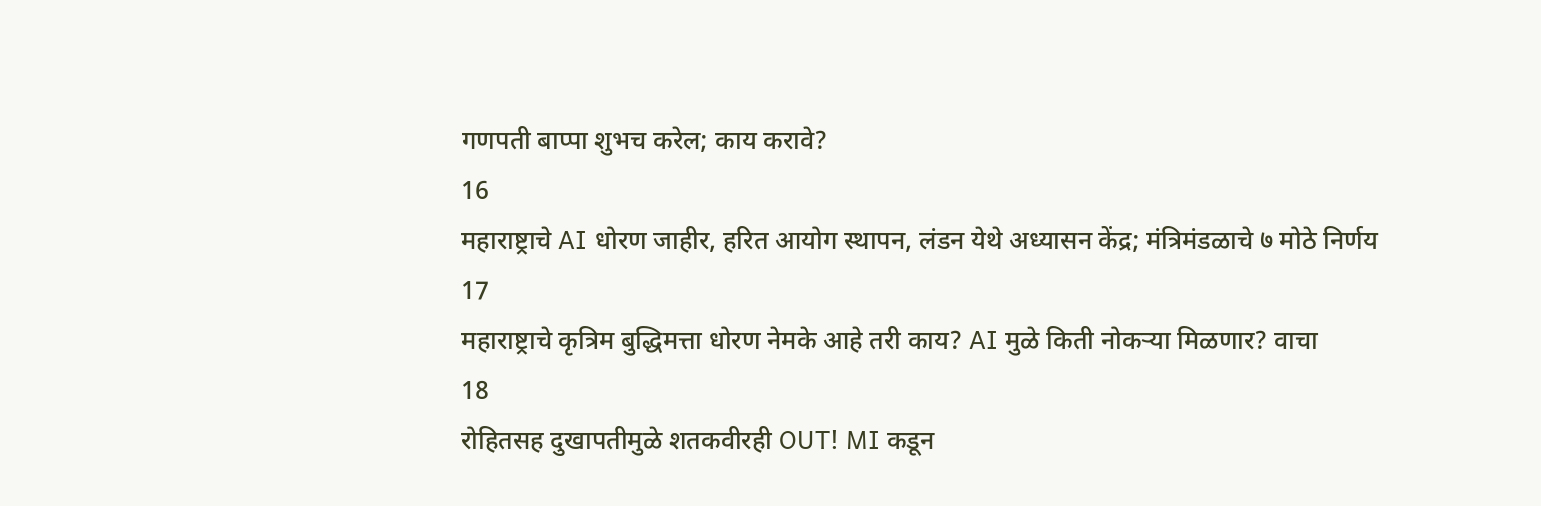गणपती बाप्पा शुभच करेल; काय करावे?
16
महाराष्ट्राचे AI धोरण जाहीर, हरित आयोग स्थापन, लंडन येथे अध्यासन केंद्र; मंत्रिमंडळाचे ७ मोठे निर्णय
17
महाराष्ट्राचे कृत्रिम बुद्धिमत्ता धोरण नेमके आहे तरी काय? AI मुळे किती नोकऱ्या मिळणार? वाचा
18
रोहितसह दुखापतीमुळे शतकवीरही OUT! MI कडून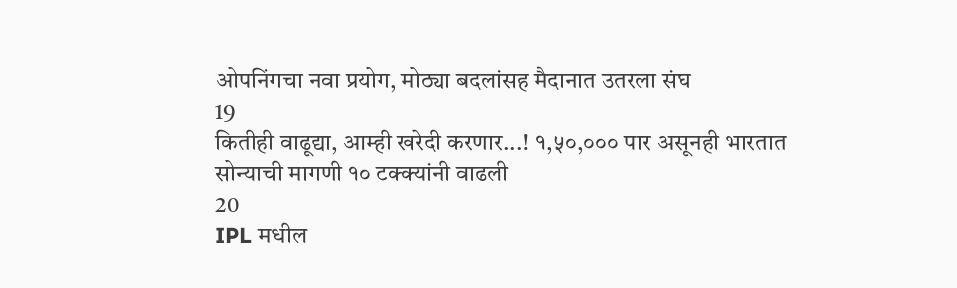ओपनिंगचा नवा प्रयोग, मोठ्या बदलांसह मैदानात उतरला संघ
19
कितीही वाढूद्या, आम्ही खरेदी करणार...! १,५०,००० पार असूनही भारतात सोन्याची मागणी १० टक्क्यांनी वाढली
20
IPL मधील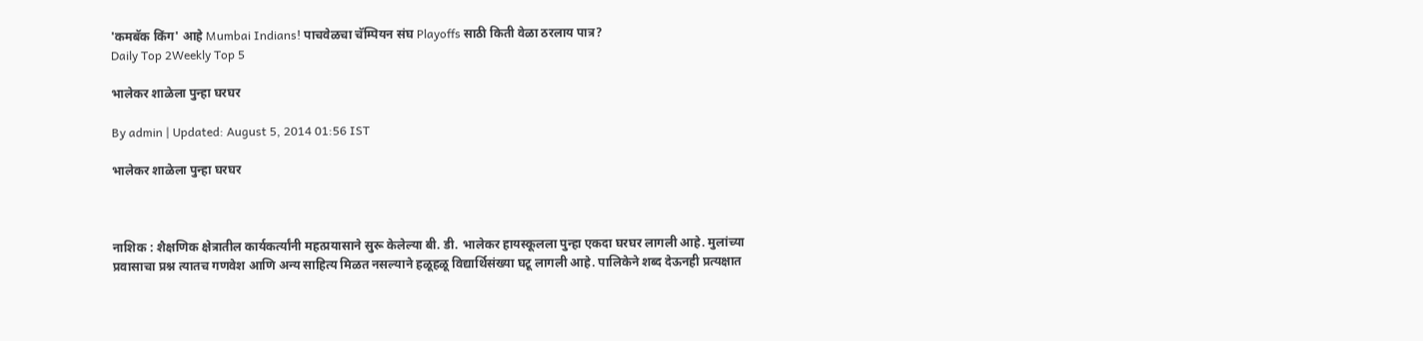'कमबॅक किंग' आहे Mumbai Indians! पाचवेळचा चॅम्पियन संघ Playoffs साठी किती वेळा ठरलाय पात्र?
Daily Top 2Weekly Top 5

भालेकर शाळेला पुन्हा घरघर

By admin | Updated: August 5, 2014 01:56 IST

भालेकर शाळेला पुन्हा घरघर



नाशिक : शैक्षणिक क्षेत्रातील कार्यकर्त्यांनी महत्प्रयासाने सुरू केलेल्या बी. डी. भालेकर हायस्कूलला पुन्हा एकदा घरघर लागली आहे. मुलांच्या प्रवासाचा प्रश्न त्यातच गणवेश आणि अन्य साहित्य मिळत नसल्याने हळूहळू विद्यार्थिसंख्या घटू लागली आहे. पालिकेने शब्द देऊनही प्रत्यक्षात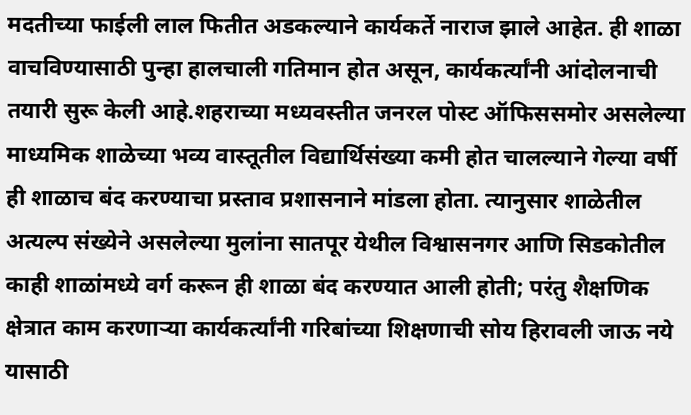मदतीच्या फाईली लाल फितीत अडकल्याने कार्यकर्ते नाराज झाले आहेत. ही शाळा वाचविण्यासाठी पुन्हा हालचाली गतिमान होत असून, कार्यकर्त्यांनी आंदोलनाची तयारी सुरू केली आहे.शहराच्या मध्यवस्तीत जनरल पोस्ट ऑफिससमोर असलेल्या माध्यमिक शाळेच्या भव्य वास्तूतील विद्यार्थिसंख्या कमी होत चालल्याने गेल्या वर्षी ही शाळाच बंद करण्याचा प्रस्ताव प्रशासनाने मांडला होता. त्यानुसार शाळेतील अत्यल्प संख्येने असलेल्या मुलांना सातपूर येथील विश्वासनगर आणि सिडकोतील काही शाळांमध्ये वर्ग करून ही शाळा बंद करण्यात आली होती; परंतु शैक्षणिक क्षेत्रात काम करणाऱ्या कार्यकर्त्यांनी गरिबांच्या शिक्षणाची सोय हिरावली जाऊ नये यासाठी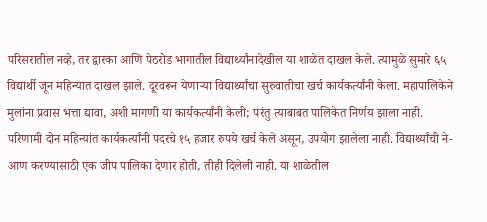परिसरातील नव्हे, तर द्वारका आणि पेठरोड भागातील विद्यार्थ्यांनादेखील या शाळेत दाखल केले. त्यामुळे सुमारे ६५ विद्यार्थी जून महिन्यात दाखल झाले. दूरवरून येणाऱ्या विद्यार्थ्यांचा सुरुवातीचा खर्च कार्यकर्त्यांनी केला. महापालिकेने मुलांना प्रवास भत्ता द्यावा, अशी मागणी या कार्यकर्त्यांनी केली; परंतु त्याबाबत पालिकेत निर्णय झाला नाही. परिणामी दोन महिन्यांत कार्यकर्त्यांनी पदरचे १५ हजार रुपये खर्च केले असून, उपयोग झालेला नाही. विद्यार्थ्यांची ने-आण करण्यासाठी एक जीप पालिका देणार होती, तीही दिलेली नाही. या शाळेतील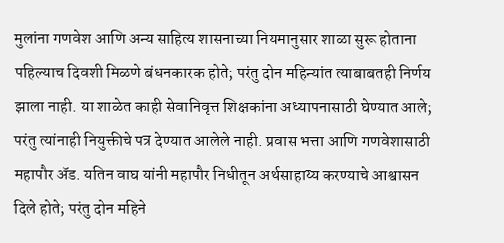मुलांना गणवेश आणि अन्य साहित्य शासनाच्या नियमानुसार शाळा सुरू होताना पहिल्याच दिवशी मिळणे बंधनकारक होते; परंतु दोन महिन्यांत त्याबाबतही निर्णय झाला नाही. या शाळेत काही सेवानिवृत्त शिक्षकांना अध्यापनासाठी घेण्यात आले; परंतु त्यांनाही नियुक्तीचे पत्र देण्यात आलेले नाही. प्रवास भत्ता आणि गणवेशासाठी महापौर अ‍ॅड. यतिन वाघ यांनी महापौर निधीतून अर्थसाहाय्य करण्याचे आश्वासन दिले होते; परंतु दोन महिने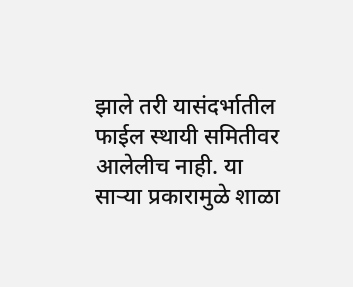झाले तरी यासंदर्भातील फाईल स्थायी समितीवर आलेलीच नाही. या साऱ्या प्रकारामुळे शाळा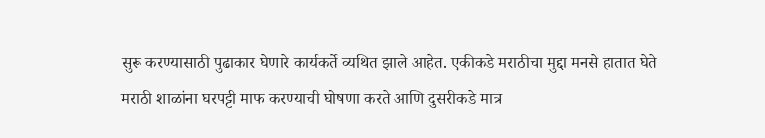सुरू करण्यासाठी पुढाकार घेणारे कार्यकर्ते व्यथित झाले आहेत. एकीकडे मराठीचा मुद्दा मनसे हातात घेते मराठी शाळांना घरपट्टी माफ करण्याची घोषणा करते आणि दुसरीकडे मात्र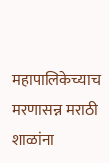महापालिकेच्याच मरणासन्न मराठी शाळांना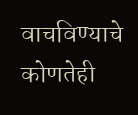वाचविण्याचे कोणतेही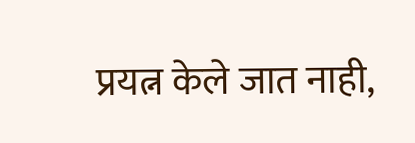प्रयत्न केले जात नाही,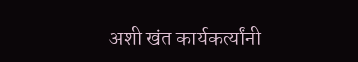अशी खंत कार्यकर्त्यांनी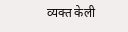व्यक्त केली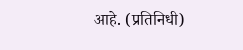आहे. (प्रतिनिधी)